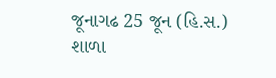જૂનાગઢ 25 જૂન (હિ.સ.) શાળા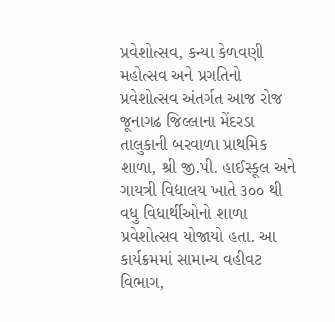પ્રવેશોત્સવ, કન્યા કેળવણી મહોત્સવ અને પ્રગતિનો પ્રવેશોત્સવ અંતર્ગત આજ રોજ જૂનાગઢ જિલ્લાના મેંદરડા તાલુકાની બરવાળા પ્રાથમિક શાળા, શ્રી જી.પી. હાઈસ્કૂલ અને ગાયત્રી વિદ્યાલય ખાતે ૩૦૦ થી વધુ વિધાર્થીઓનો શાળા પ્રવેશોત્સવ યોજાયો હતા. આ કાર્યક્રમમાં સામાન્ય વહીવટ વિભાગ,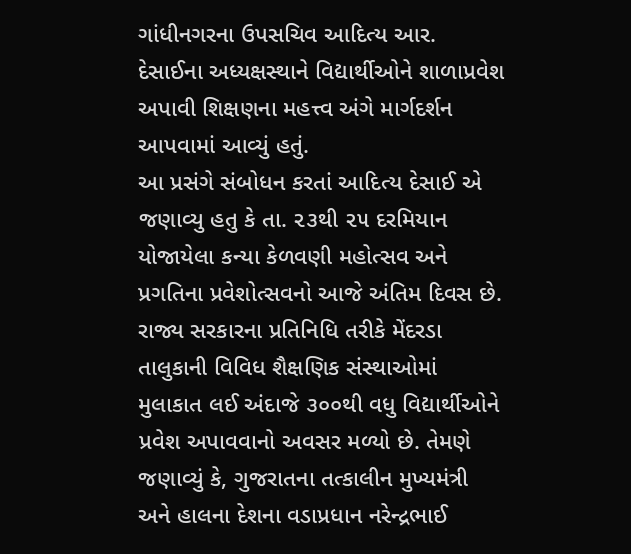ગાંધીનગરના ઉપસચિવ આદિત્ય આર. દેસાઈના અધ્યક્ષસ્થાને વિદ્યાર્થીઓને શાળાપ્રવેશ અપાવી શિક્ષણના મહત્ત્વ અંગે માર્ગદર્શન આપવામાં આવ્યું હતું.
આ પ્રસંગે સંબોધન કરતાં આદિત્ય દેસાઈ એ જણાવ્યુ હતુ કે તા. ૨૩થી ૨૫ દરમિયાન યોજાયેલા કન્યા કેળવણી મહોત્સવ અને પ્રગતિના પ્રવેશોત્સવનો આજે અંતિમ દિવસ છે. રાજ્ય સરકારના પ્રતિનિધિ તરીકે મેંદરડા તાલુકાની વિવિધ શૈક્ષણિક સંસ્થાઓમાં મુલાકાત લઈ અંદાજે ૩૦૦થી વધુ વિદ્યાર્થીઓને પ્રવેશ અપાવવાનો અવસર મળ્યો છે. તેમણે જણાવ્યું કે, ગુજરાતના તત્કાલીન મુખ્યમંત્રી અને હાલના દેશના વડાપ્રધાન નરેન્દ્રભાઈ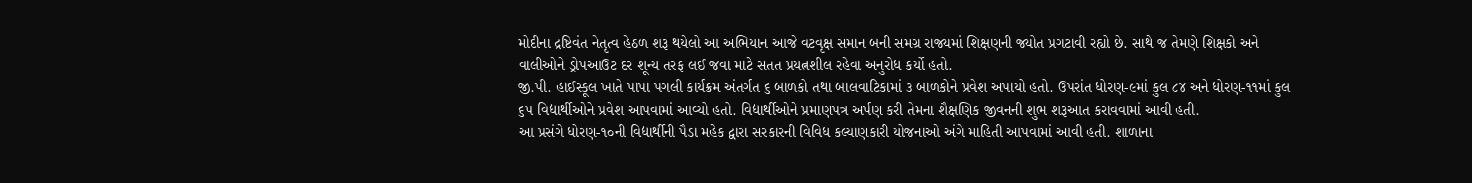મોદીના દ્રષ્ટિવંત નેતૃત્વ હેઠળ શરૂ થયેલો આ અભિયાન આજે વટવૃક્ષ સમાન બની સમગ્ર રાજ્યમાં શિક્ષણની જ્યોત પ્રગટાવી રહ્યો છે. સાથે જ તેમણે શિક્ષકો અને વાલીઓને ડ્રોપઆઉટ દર શૂન્ય તરફ લઈ જવા માટે સતત પ્રયત્નશીલ રહેવા અનુરોધ કર્યો હતો.
જી.પી. હાઈસ્કૂલ ખાતે પાપા પગલી કાર્યક્રમ અંતર્ગત ૬ બાળકો તથા બાલવાટિકામાં ૩ બાળકોને પ્રવેશ અપાયો હતો. ઉપરાંત ધોરણ-૯માં કુલ ૮૪ અને ધોરણ-૧૧માં કુલ ૬૫ વિદ્યાર્થીઓને પ્રવેશ આપવામાં આવ્યો હતો. વિદ્યાર્થીઓને પ્રમાણપત્ર અર્પણ કરી તેમના શૈક્ષણિક જીવનની શુભ શરૂઆત કરાવવામાં આવી હતી.
આ પ્રસંગે ધોરણ-૧૦ની વિદ્યાર્થીની પૈડા મહેક દ્વારા સરકારની વિવિધ કલ્યાણકારી યોજનાઓ અંગે માહિતી આપવામાં આવી હતી. શાળાના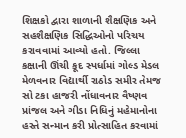શિક્ષકો દ્વારા શાળાની શૈક્ષણિક અને સહશૈક્ષણિક સિદ્ધિઓનો પરિચય કરાવવામાં આવ્યો હતો. જિલ્લા કક્ષાની ઊંચી કૂદ સ્પર્ધામાં ગોલ્ડ મેડલ મેળવનાર વિદ્યાર્થી રાઠોડ સમીર તેમજ સો ટકા હાજરી નોંધાવનાર વૈષ્ણવ પ્રાંજલ અને ગીડા નિધિનું મહેમાનોના હસ્તે સન્માન કરી પ્રોત્સાહિત કરવામાં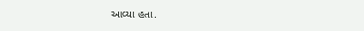આવ્યા હતા.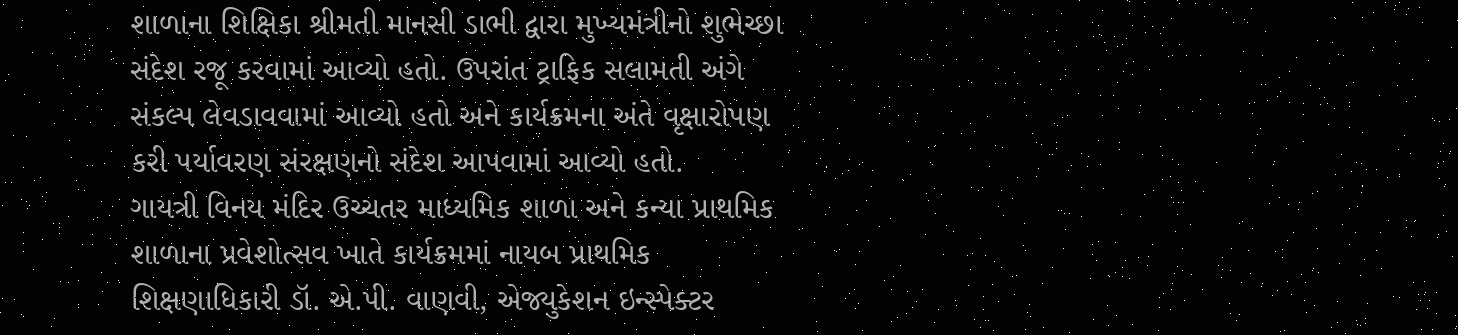શાળાના શિક્ષિકા શ્રીમતી માનસી ડાભી દ્વારા મુખ્યમંત્રીનો શુભેચ્છા સંદેશ રજૂ કરવામાં આવ્યો હતો. ઉપરાંત ટ્રાફિક સલામતી અંગે સંકલ્પ લેવડાવવામાં આવ્યો હતો અને કાર્યક્રમના અંતે વૃક્ષારોપણ કરી પર્યાવરણ સંરક્ષણનો સંદેશ આપવામાં આવ્યો હતો.
ગાયત્રી વિનય મંદિર ઉચ્ચતર માધ્યમિક શાળા અને કન્યા પ્રાથમિક શાળાના પ્રવેશોત્સવ ખાતે કાર્યક્રમમાં નાયબ પ્રાથમિક શિક્ષણાધિકારી ડૉ. એ.પી. વાણવી, એજ્યુકેશન ઇન્સ્પેક્ટર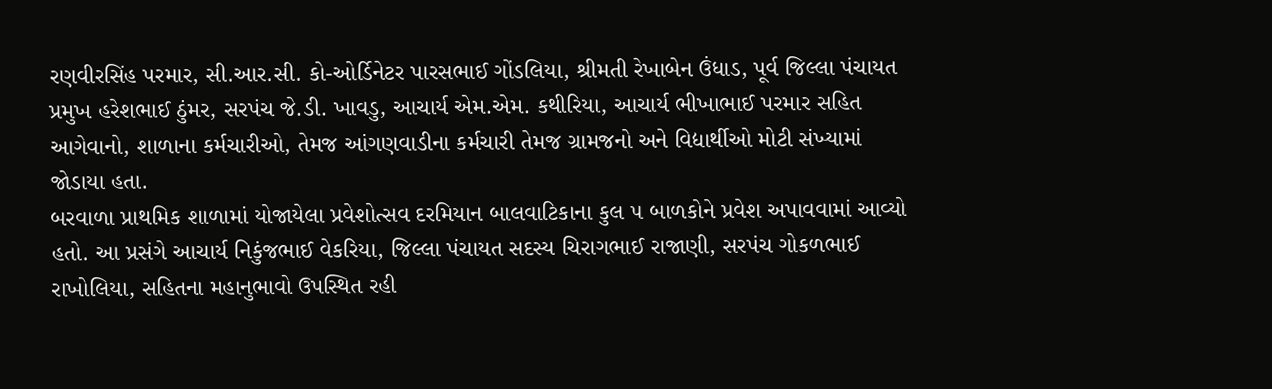રણવીરસિંહ પરમાર, સી.આર.સી. કો-ઓર્ડિનેટર પારસભાઈ ગોંડલિયા, શ્રીમતી રેખાબેન ઉંધાડ, પૂર્વ જિલ્લા પંચાયત પ્રમુખ હરેશભાઈ ઠુંમર, સરપંચ જે.ડી. ખાવડુ, આચાર્ય એમ.એમ. કથીરિયા, આચાર્ય ભીખાભાઈ પરમાર સહિત આગેવાનો, શાળાના કર્મચારીઓ, તેમજ આંગણવાડીના કર્મચારી તેમજ ગ્રામજનો અને વિદ્યાર્થીઓ મોટી સંખ્યામાં જોડાયા હતા.
બરવાળા પ્રાથમિક શાળામાં યોજાયેલા પ્રવેશોત્સવ દરમિયાન બાલવાટિકાના કુલ ૫ બાળકોને પ્રવેશ અપાવવામાં આવ્યો હતો. આ પ્રસંગે આચાર્ય નિકુંજભાઈ વેકરિયા, જિલ્લા પંચાયત સદસ્ય ચિરાગભાઈ રાજાણી, સરપંચ ગોકળભાઈ રાખોલિયા, સહિતના મહાનુભાવો ઉપસ્થિત રહી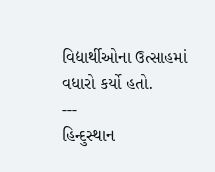વિદ્યાર્થીઓના ઉત્સાહમાં વધારો કર્યો હતો.
---
હિન્દુસ્થાન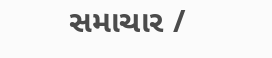સમાચાર /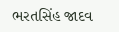ભરતસિંહ જાદવ